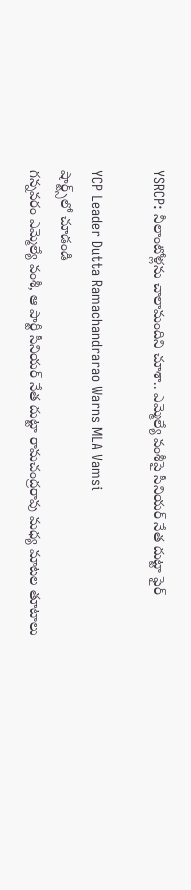YSRCP: నీలాంటోళ్లను చాలామందిని చూశా.. ఎమ్మెల్యే వంశీపై సీనియర్ నేత దుట్టా ఫైర్

YCP Leader Dutta Ramachandrarao Warns MLA Vamsi
షార్ట్స్‌లో చూడండి
గన్నవరం ఎమ్మెల్యే వంశీ, ఆ పార్టీ సీనియర్ నేత దుట్టా రామచంద్రరావు మధ్య మాటల తూటాలు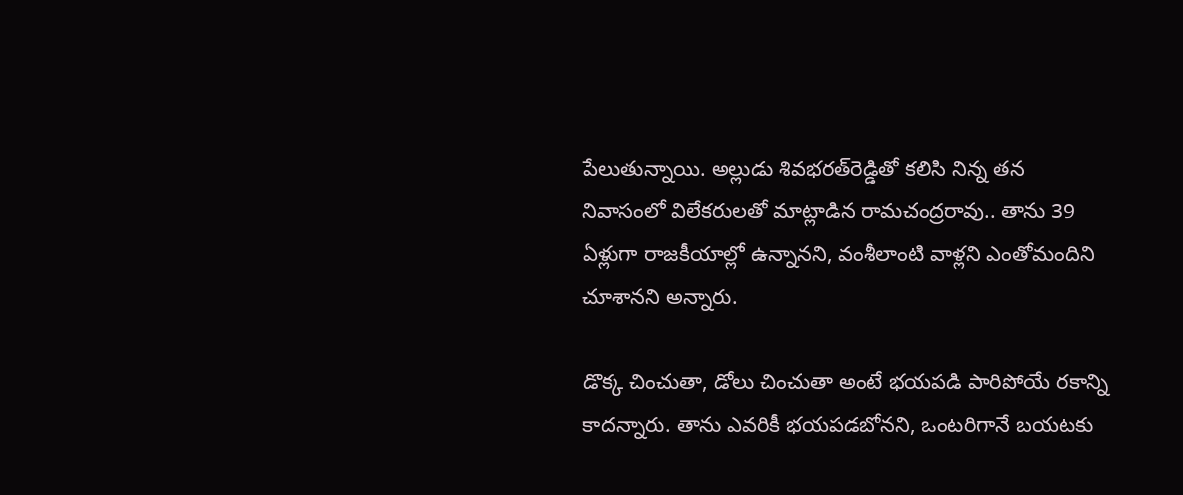పేలుతున్నాయి. అల్లుడు శివభరత్‌రెడ్డితో కలిసి నిన్న తన నివాసంలో విలేకరులతో మాట్లాడిన రామచంద్రరావు.. తాను 39 ఏళ్లుగా రాజకీయాల్లో ఉన్నానని, వంశీలాంటి వాళ్లని ఎంతోమందిని చూశానని అన్నారు.

డొక్క చించుతా, డోలు చించుతా అంటే భయపడి పారిపోయే రకాన్ని కాదన్నారు. తాను ఎవరికీ భయపడబోనని, ఒంటరిగానే బయటకు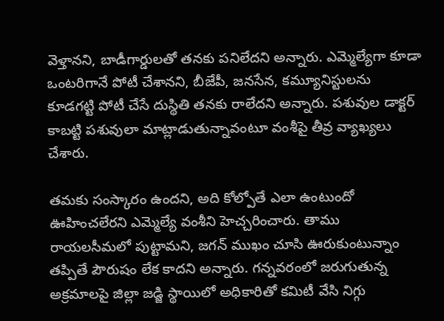వెళ్తానని, బాడీగార్డులతో తనకు పనిలేదని అన్నారు. ఎమ్మెల్యేగా కూడా ఒంటరిగానే పోటీ చేశానని, బీజేపీ, జనసేన, కమ్యూనిస్టులను కూడగట్టి పోటీ చేసే దుస్థితి తనకు రాలేదని అన్నారు. పశువుల డాక్టర్ కాబట్టి పశువులా మాట్లాడుతున్నావంటూ వంశీపై తీవ్ర వ్యాఖ్యలు చేశారు.

తమకు సంస్కారం ఉందని, అది కోల్పోతే ఎలా ఉంటుందో ఊహించలేరని ఎమ్మెల్యే వంశీని హెచ్చరించారు. తాము రాయలసీమలో పుట్టామని, జగన్ ముఖం చూసి ఊరుకుంటున్నాం తప్పితే పౌరుషం లేక కాదని అన్నారు. గన్నవరంలో జరుగుతున్న అక్రమాలపై జిల్లా జడ్జి స్థాయిలో అధికారితో కమిటీ వేసి నిగ్గు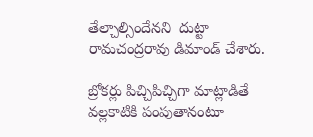తేల్చాల్సిందేనని  దుట్టా రామచంద్రరావు డిమాండ్ చేశారు.

బ్రోకర్లు పిచ్చిపిచ్చిగా మాట్లాడితే వల్లకాటికి పంపుతానంటూ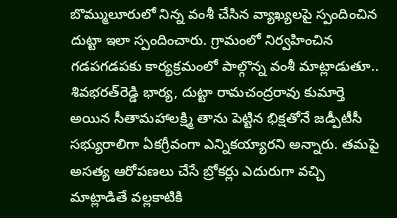బొమ్ములూరులో నిన్న వంశీ చేసిన వ్యాఖ్యలపై స్పందించిన దుట్టా ఇలా స్పందించారు. గ్రామంలో నిర్వహించిన గడపగడపకు కార్యక్రమంలో పాల్గొన్న వంశీ మాట్లాడుతూ.. శివభరత్‌రెడ్డి భార్య, దుట్టా రామచంద్రరావు కుమార్తె అయిన సీతామహాలక్ష్మి తాను పెట్టిన భిక్షతోనే జడ్పీటీసీ సభ్యురాలిగా ఏకగ్రీవంగా ఎన్నికయ్యారని అన్నారు. తమపై అసత్య ఆరోపణలు చేసే బ్రోకర్లు ఎదురుగా వచ్చి మాట్లాడితే వల్లకాటికి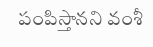పంపిస్తానని వంశీ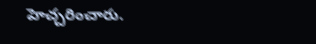హెచ్చరించారు.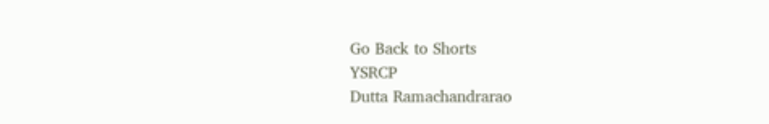Go Back to Shorts
YSRCP
Dutta Ramachandrarao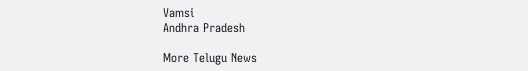Vamsi
Andhra Pradesh

More Telugu News